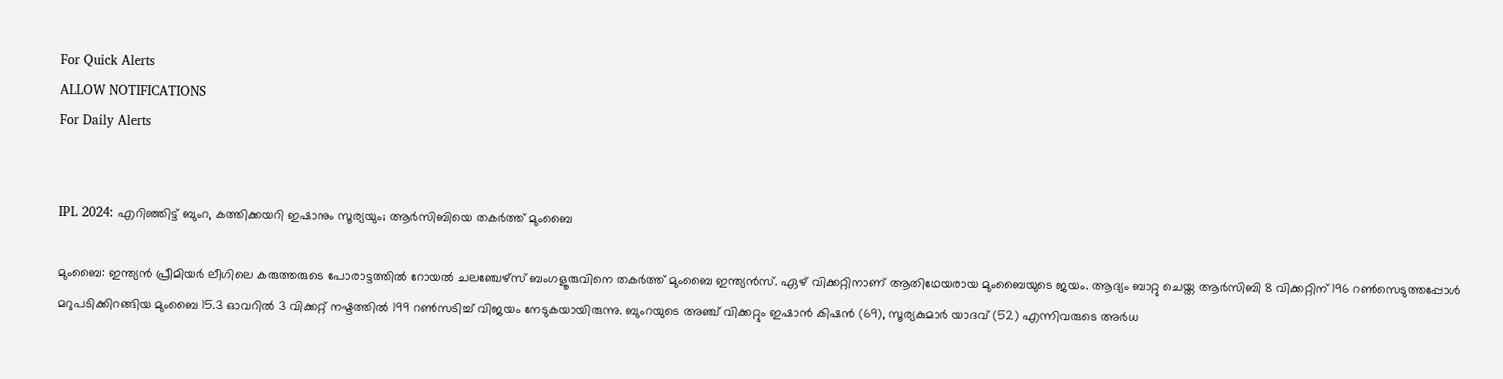For Quick Alerts
ALLOW NOTIFICATIONS
For Daily Alerts


IPL 2024: എറിഞ്ഞിട്ട് ബുംറ, കത്തിക്കയറി ഇഷാനും സൂര്യയും; ആര്‍സിബിയെ തകര്‍ത്ത് മുംബൈ

മുംബൈ: ഇന്ത്യന്‍ പ്രീമിയര്‍ ലീഗിലെ കരുത്തരുടെ പോരാട്ടത്തില്‍ റോയല്‍ ചലഞ്ചേഴ്‌സ് ബംഗളൂരുവിനെ തകര്‍ത്ത് മുംബൈ ഇന്ത്യന്‍സ്. ഏഴ് വിക്കറ്റിനാണ് ആതിഥേയരായ മുംബൈയുടെ ജയം. ആദ്യം ബാറ്റു ചെയ്ത ആര്‍സിബി 8 വിക്കറ്റിന് 196 റണ്‍സെടുത്തപ്പോള്‍ മറുപടിക്കിറങ്ങിയ മുംബൈ 15.3 ഓവറില്‍ 3 വിക്കറ്റ് നഷ്ടത്തില്‍ 199 റണ്‍സടിച്ച് വിജയം നേടുകയായിരുന്നു. ബുംറയുടെ അഞ്ച് വിക്കറ്റും ഇഷാന്‍ കിഷന്‍ (69), സൂര്യകുമാര്‍ യാദവ് (52) എന്നിവരുടെ അര്‍ധ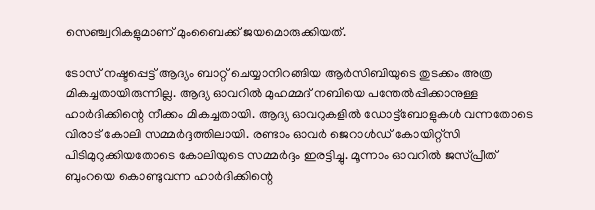സെഞ്ച്വറികളുമാണ് മുംബൈക്ക് ജയമൊരുക്കിയത്.

ടോസ് നഷ്ടപ്പെട്ട് ആദ്യം ബാറ്റ് ചെയ്യാനിറങ്ങിയ ആര്‍സിബിയുടെ തുടക്കം അത്ര മികച്ചതായിരുന്നില്ല. ആദ്യ ഓവറില്‍ മുഹമ്മദ് നബിയെ പന്തേല്‍പ്പിക്കാനുള്ള ഹാര്‍ദിക്കിന്റെ നീക്കം മികച്ചതായി. ആദ്യ ഓവറുകളില്‍ ഡോട്ട്‌ബോളുകള്‍ വന്നതോടെ വിരാട് കോലി സമ്മര്‍ദ്ദത്തിലായി. രണ്ടാം ഓവര്‍ ജെറാള്‍ഡ് കോയിറ്റ്‌സി പിടിമുറുക്കിയതോടെ കോലിയുടെ സമ്മര്‍ദ്ദം ഇരട്ടിച്ചു. മൂന്നാം ഓവറില്‍ ജസ്പ്രീത് ബുംറയെ കൊണ്ടുവന്ന ഹാര്‍ദിക്കിന്റെ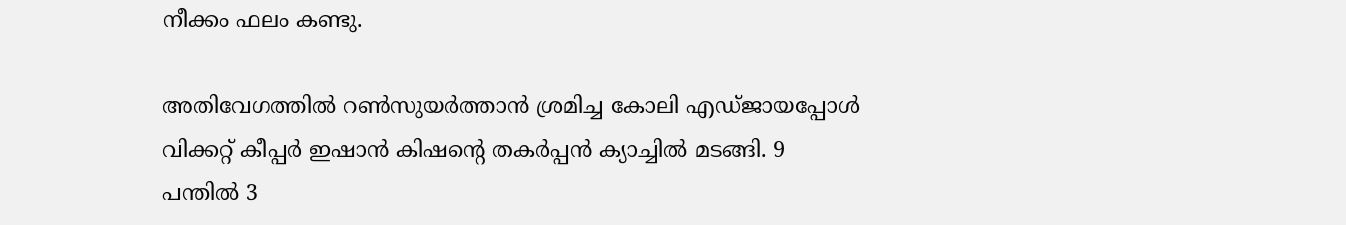നീക്കം ഫലം കണ്ടു.

അതിവേഗത്തില്‍ റണ്‍സുയര്‍ത്താന്‍ ശ്രമിച്ച കോലി എഡ്ജായപ്പോള്‍ വിക്കറ്റ് കീപ്പര്‍ ഇഷാന്‍ കിഷന്റെ തകര്‍പ്പന്‍ ക്യാച്ചില്‍ മടങ്ങി. 9 പന്തില്‍ 3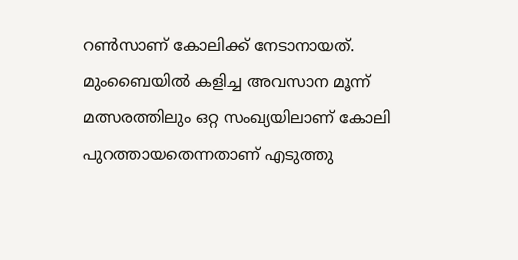റണ്‍സാണ് കോലിക്ക് നേടാനായത്. മുംബൈയില്‍ കളിച്ച അവസാന മൂന്ന് മത്സരത്തിലും ഒറ്റ സംഖ്യയിലാണ് കോലി പുറത്തായതെന്നതാണ് എടുത്തു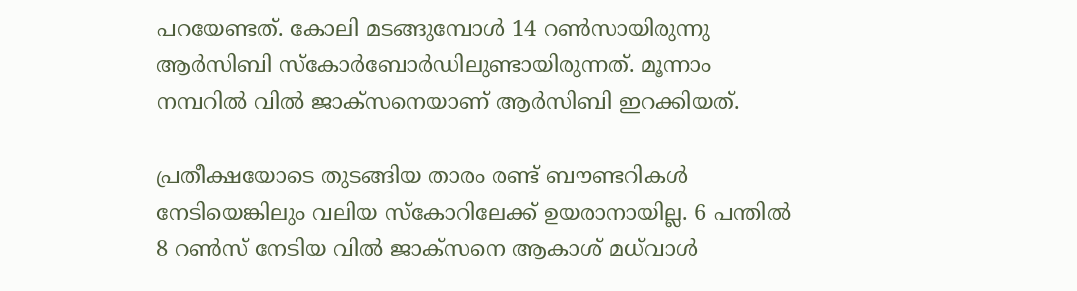പറയേണ്ടത്. കോലി മടങ്ങുമ്പോള്‍ 14 റണ്‍സായിരുന്നു ആര്‍സിബി സ്‌കോര്‍ബോര്‍ഡിലുണ്ടായിരുന്നത്. മൂന്നാം നമ്പറില്‍ വില്‍ ജാക്‌സനെയാണ് ആര്‍സിബി ഇറക്കിയത്.

പ്രതീക്ഷയോടെ തുടങ്ങിയ താരം രണ്ട് ബൗണ്ടറികള്‍ നേടിയെങ്കിലും വലിയ സ്‌കോറിലേക്ക് ഉയരാനായില്ല. 6 പന്തില്‍ 8 റണ്‍സ് നേടിയ വില്‍ ജാക്‌സനെ ആകാശ് മധ്‌വാള്‍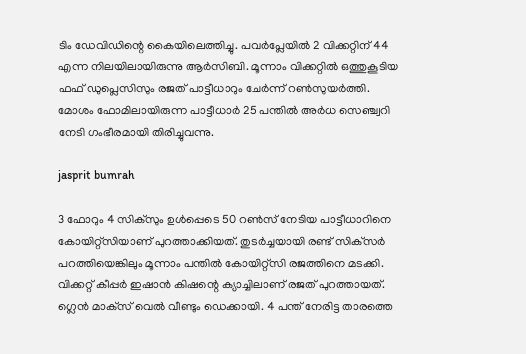ടിം ഡേവിഡിന്റെ കൈയിലെത്തിച്ചു. പവര്‍പ്ലേയില്‍ 2 വിക്കറ്റിന് 44 എന്ന നിലയിലായിരുന്നു ആര്‍സിബി. മൂന്നാം വിക്കറ്റില്‍ ഒത്തുകൂടിയ ഫഫ് ഡുപ്ലെസിസും രജത് പാട്ടീധാറും ചേര്‍ന്ന് റണ്‍സുയര്‍ത്തി. മോശം ഫോമിലായിരുന്ന പാട്ടീധാര്‍ 25 പന്തില്‍ അര്‍ധ സെഞ്ച്വറി നേടി ഗംഭീരമായി തിരിച്ചുവന്നു.

jasprit bumrah

3 ഫോറും 4 സിക്‌സും ഉള്‍പ്പെടെ 50 റണ്‍സ് നേടിയ പാട്ടീധാറിനെ കോയിറ്റ്‌സിയാണ് പുറത്താക്കിയത്. തുടര്‍ച്ചയായി രണ്ട് സിക്‌സര്‍ പറത്തിയെങ്കിലും മൂന്നാം പന്തില്‍ കോയിറ്റ്‌സി രജത്തിനെ മടക്കി. വിക്കറ്റ് കീപ്പര്‍ ഇഷാന്‍ കിഷന്റെ ക്യാച്ചിലാണ് രജത് പുറത്തായത്. ഗ്ലെന്‍ മാക്‌സ് വെല്‍ വീണ്ടും ഡെക്കായി. 4 പന്ത് നേരിട്ട താരത്തെ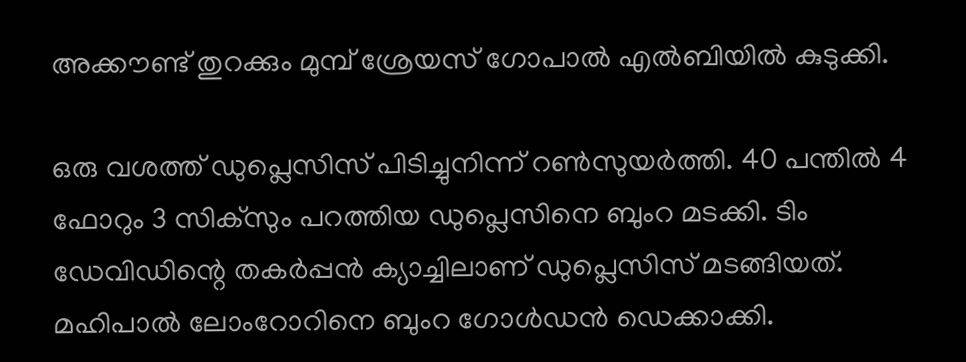അക്കൗണ്ട് തുറക്കും മുമ്പ് ശ്രേയസ് ഗോപാല്‍ എല്‍ബിയില്‍ കുടുക്കി.

ഒരു വശത്ത് ഡുപ്ലെസിസ് പിടിച്ചുനിന്ന് റണ്‍സുയര്‍ത്തി. 40 പന്തില്‍ 4 ഫോറും 3 സിക്‌സും പറത്തിയ ഡുപ്ലെസിനെ ബുംറ മടക്കി. ടിം ഡേവിഡിന്റെ തകര്‍പ്പന്‍ ക്യാച്ചിലാണ് ഡുപ്ലെസിസ് മടങ്ങിയത്. മഹിപാല്‍ ലോംറോറിനെ ബുംറ ഗോള്‍ഡന്‍ ഡെക്കാക്കി.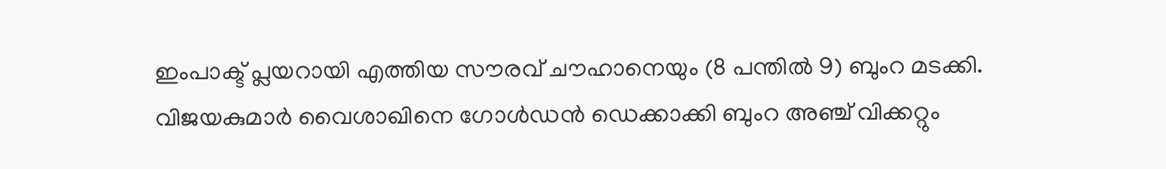ഇംപാക്ട് പ്ലയറായി എത്തിയ സൗരവ് ചൗഹാനെയും (8 പന്തില്‍ 9) ബുംറ മടക്കി. വിജയകുമാര്‍ വൈശാഖിനെ ഗോള്‍ഡന്‍ ഡെക്കാക്കി ബുംറ അഞ്ച് വിക്കറ്റും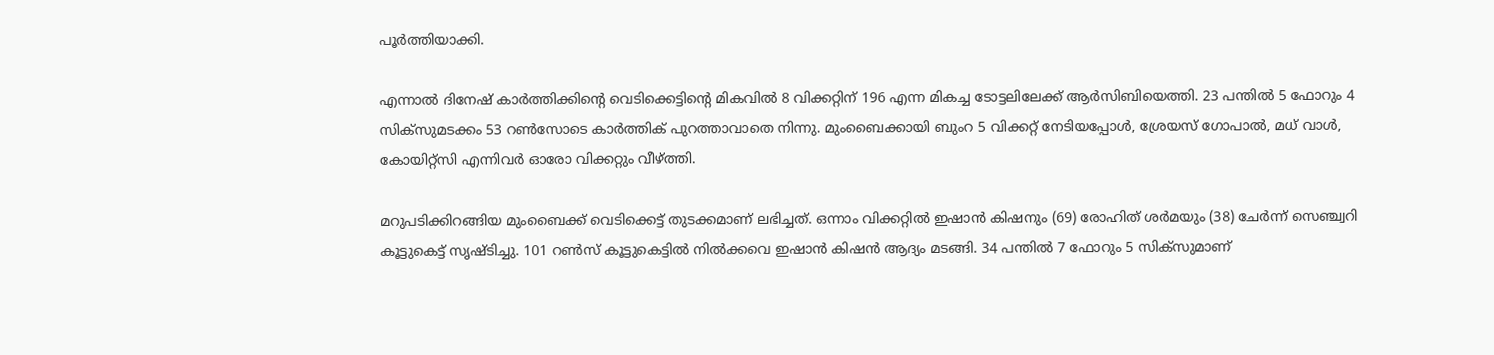പൂര്‍ത്തിയാക്കി.

എന്നാല്‍ ദിനേഷ് കാര്‍ത്തിക്കിന്റെ വെടിക്കെട്ടിന്റെ മികവില്‍ 8 വിക്കറ്റിന് 196 എന്ന മികച്ച ടോട്ടലിലേക്ക് ആര്‍സിബിയെത്തി. 23 പന്തില്‍ 5 ഫോറും 4 സിക്‌സുമടക്കം 53 റണ്‍സോടെ കാര്‍ത്തിക് പുറത്താവാതെ നിന്നു. മുംബൈക്കായി ബുംറ 5 വിക്കറ്റ് നേടിയപ്പോള്‍, ശ്രേയസ് ഗോപാല്‍, മധ് വാള്‍, കോയിറ്റ്‌സി എന്നിവര്‍ ഓരോ വിക്കറ്റും വീഴ്ത്തി.

മറുപടിക്കിറങ്ങിയ മുംബൈക്ക് വെടിക്കെട്ട് തുടക്കമാണ് ലഭിച്ചത്. ഒന്നാം വിക്കറ്റില്‍ ഇഷാന്‍ കിഷനും (69) രോഹിത് ശര്‍മയും (38) ചേര്‍ന്ന് സെഞ്ച്വറി കൂട്ടുകെട്ട് സൃഷ്ടിച്ചു. 101 റണ്‍സ് കൂട്ടുകെട്ടില്‍ നില്‍ക്കവെ ഇഷാന്‍ കിഷന്‍ ആദ്യം മടങ്ങി. 34 പന്തില്‍ 7 ഫോറും 5 സിക്‌സുമാണ്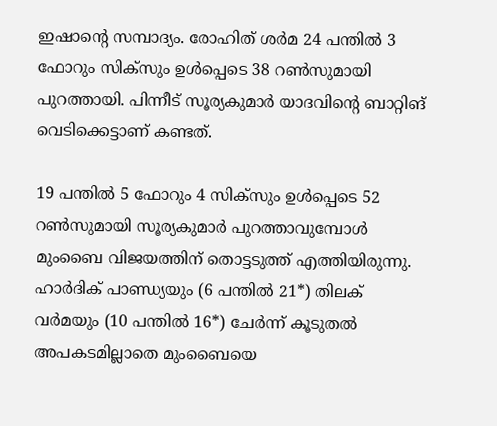ഇഷാന്റെ സമ്പാദ്യം. രോഹിത് ശര്‍മ 24 പന്തില്‍ 3 ഫോറും സിക്‌സും ഉള്‍പ്പെടെ 38 റണ്‍സുമായി പുറത്തായി. പിന്നീട് സൂര്യകുമാര്‍ യാദവിന്റെ ബാറ്റിങ് വെടിക്കെട്ടാണ് കണ്ടത്.

19 പന്തില്‍ 5 ഫോറും 4 സിക്‌സും ഉള്‍പ്പെടെ 52 റണ്‍സുമായി സൂര്യകുമാര്‍ പുറത്താവുമ്പോള്‍ മുംബൈ വിജയത്തിന് തൊട്ടടുത്ത് എത്തിയിരുന്നു. ഹാര്‍ദിക് പാണ്ഡ്യയും (6 പന്തില്‍ 21*) തിലക് വര്‍മയും (10 പന്തില്‍ 16*) ചേര്‍ന്ന് കൂടുതല്‍ അപകടമില്ലാതെ മുംബൈയെ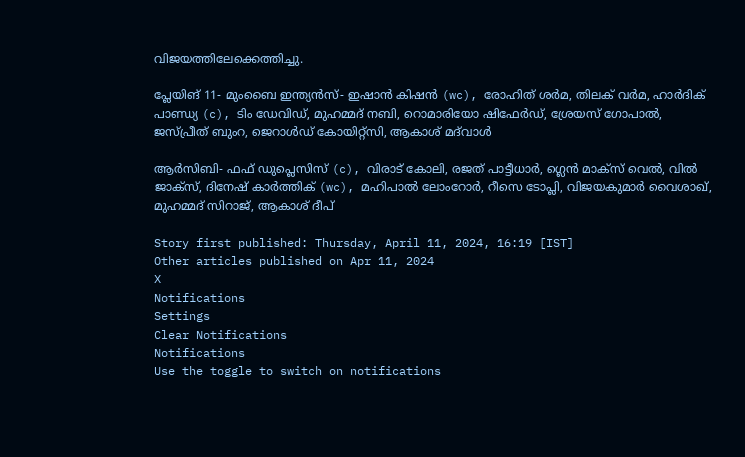വിജയത്തിലേക്കെത്തിച്ചു.

പ്ലേയിങ് 11- മുംബൈ ഇന്ത്യന്‍സ്- ഇഷാന്‍ കിഷന്‍ (wc), രോഹിത് ശര്‍മ, തിലക് വര്‍മ, ഹാര്‍ദിക് പാണ്ഡ്യ (c), ടിം ഡേവിഡ്, മുഹമ്മദ് നബി, റൊമാരിയോ ഷിഫേര്‍ഡ്, ശ്രേയസ് ഗോപാല്‍, ജസ്പ്രീത് ബുംറ, ജെറാള്‍ഡ് കോയിറ്റ്‌സി, ആകാശ് മദ്‌വാള്‍

ആര്‍സിബി- ഫഫ് ഡുപ്ലെസിസ് (c), വിരാട് കോലി, രജത് പാട്ടീധാര്‍, ഗ്ലെന്‍ മാക്‌സ് വെല്‍, വില്‍ ജാക്‌സ്, ദിനേഷ് കാര്‍ത്തിക് (wc), മഹിപാല്‍ ലോംറോര്‍, റീസെ ടോപ്ലി, വിജയകുമാര്‍ വൈശാഖ്, മുഹമ്മദ് സിറാജ്, ആകാശ് ദീപ്

Story first published: Thursday, April 11, 2024, 16:19 [IST]
Other articles published on Apr 11, 2024
X
Notifications
Settings
Clear Notifications
Notifications
Use the toggle to switch on notifications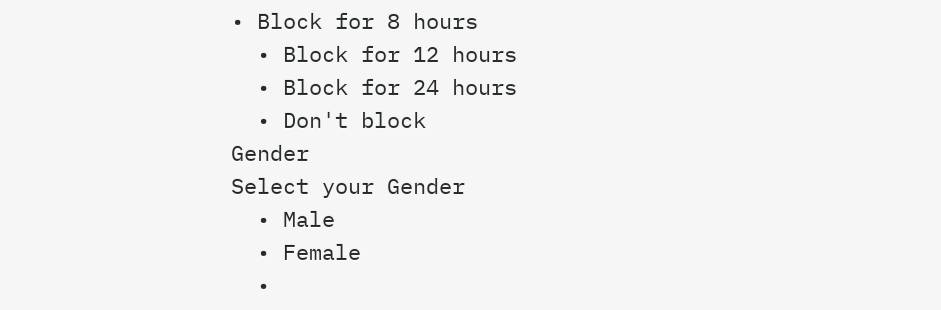• Block for 8 hours
  • Block for 12 hours
  • Block for 24 hours
  • Don't block
Gender
Select your Gender
  • Male
  • Female
  •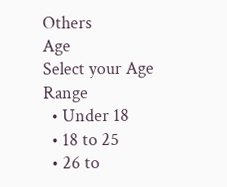Others
Age
Select your Age Range
  • Under 18
  • 18 to 25
  • 26 to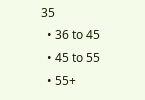35
  • 36 to 45
  • 45 to 55
  • 55+